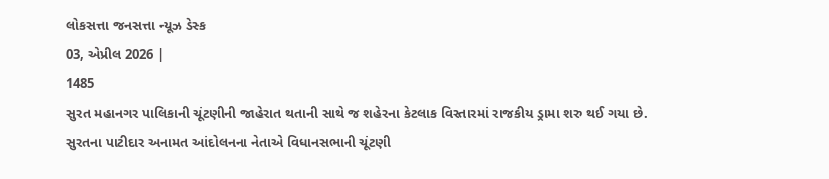લોકસત્તા જનસત્તા ન્યૂઝ ડેસ્ક
03, એપ્રીલ 2026 |
1485
સુરત મહાનગર પાલિકાની ચૂંટણીની જાહેરાત થતાની સાથે જ શહેરના કેટલાક વિસ્તારમાં રાજકીય ડ્રામા શરુ થઈ ગયા છે. સુરતના પાટીદાર અનામત આંદોલનના નેતાએ વિધાનસભાની ચૂંટણી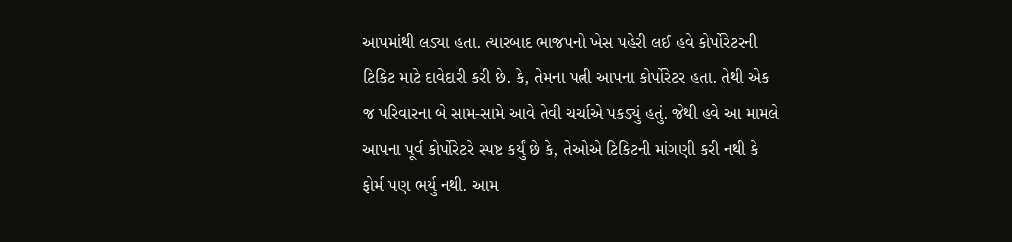આપમાંથી લડ્યા હતા. ત્યારબાદ ભાજપનો ખેસ પહેરી લઈ હવે કોર્પોરેટરની ટિકિટ માટે દાવેદારી કરી છે. કે, તેમના પત્ની આપના કોર્પોરેટર હતા. તેથી એક જ પરિવારના બે સામ-સામે આવે તેવી ચર્ચાએ પકડ્યું હતું. જેથી હવે આ મામલે આપના પૂર્વ કોર્પોરેટરે સ્પષ્ટ કર્યું છે કે, તેઓએ ટિકિટની માંગણી કરી નથી કે ફોર્મ પણ ભર્યુ નથી. આમ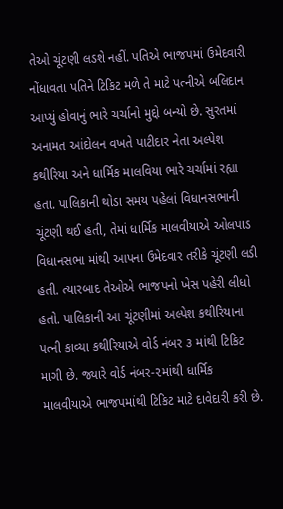તેઓ ચૂંટણી લડશે નહીં. પતિએ ભાજપમાં ઉમેદવારી નોંધાવતા પતિને ટિકિટ મળે તે માટે પત્નીએ બલિદાન આપ્યું હોવાનું ભારે ચર્ચાનો મુદ્દો બન્યો છે. સુરતમાં અનામત આંદોલન વખતે પાટીદાર નેતા અલ્પેશ કથીરિયા અને ધાર્મિક માલવિયા ભારે ચર્ચામાં રહ્યા હતા. પાલિકાની થોડા સમય પહેલાં વિધાનસભાની ચૂંટણી થઈ હતી, તેમાં ધાર્મિક માલવીયાએ ઓલપાડ વિધાનસભા માંથી આપના ઉમેદવાર તરીકે ચૂંટણી લડી હતી. ત્યારબાદ તેઓએ ભાજપનો ખેસ પહેરી લીધો હતો. પાલિકાની આ ચૂંટણીમાં અલ્પેશ કથીરિયાના પત્ની કાવ્યા કથીરિયાએ વોર્ડ નંબર ૩ માંથી ટિકિટ માગી છે. જ્યારે વોર્ડ નંબર-૨માંથી ધાર્મિક માલવીયાએ ભાજપમાંથી ટિકિટ માટે દાવેદારી કરી છે.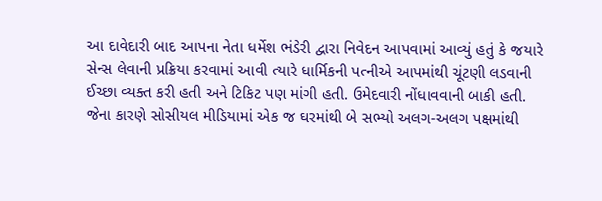આ દાવેદારી બાદ આપના નેતા ધર્મેશ ભંડેરી દ્વારા નિવેદન આપવામાં આવ્યું હતું કે જયારે સેન્સ લેવાની પ્રક્રિયા કરવામાં આવી ત્યારે ધાર્મિકની પત્નીએ આપમાંથી ચૂંટણી લડવાની ઈચ્છા વ્યક્ત કરી હતી અને ટિકિટ પણ માંગી હતી. ઉમેદવારી નોંધાવવાની બાકી હતી. જેના કારણે સોસીયલ મીડિયામાં એક જ ઘરમાંથી બે સભ્યો અલગ-અલગ પક્ષમાંથી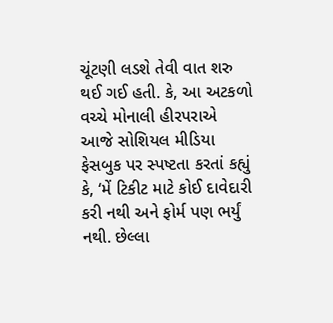ચૂંટણી લડશે તેવી વાત શરુ થઈ ગઈ હતી. કે, આ અટકળો વચ્ચે મોનાલી હીરપરાએ આજે સોશિયલ મીડિયા ફેસબુક પર સ્પષ્ટતા કરતાં કહ્યું કે, ‘મેં ટિકીટ માટે કોઈ દાવેદારી કરી નથી અને ફોર્મ પણ ભર્યું નથી. છેલ્લા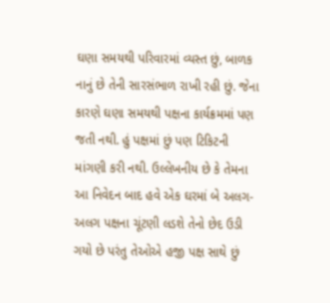ઘણા સમયથી પરિવારમાં વ્યસ્ત છું, બાળક નાનું છે તેની સારસંભાળ રાખી રહી છું. જેના કારણે ઘણા સમયથી પક્ષના કાર્યક્રમમાં પણ જતી નથી. હું પક્ષમાં છું પણ ટિકિટની માંગણી કરી નથી. ઉલ્લેખનીય છે કે તેમના આ નિવેદન બાદ હવે એક ઘરમાં બે અલગ-અલગ પક્ષના ચૂંટણી લડશે તેનો છેદ ઉડી ગયો છે પરંતુ તેઓએ હજી પક્ષ સાથે છું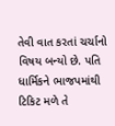તેવી વાત કરતાં ચર્ચાનો વિષય બન્યો છે. પતિ ધાર્મિકને ભાજપમાંથી ટિકિટ મળે તે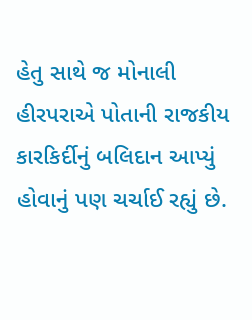હેતુ સાથે જ મોનાલી હીરપરાએ પોતાની રાજકીય કારકિર્દીનું બલિદાન આપ્યું હોવાનું પણ ચર્ચાઈ રહ્યું છે.